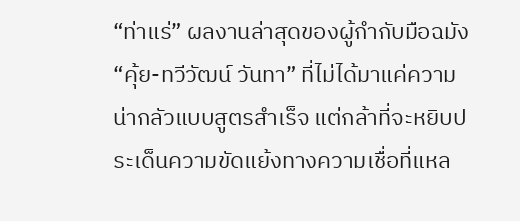“ท่าแร่” ผลงานล่าสุดของผู้กำกับมือฉมัง “คุ้ย-ทวีวัฒน์ วันทา” ที่ไม่ได้มาแค่ความน่ากลัวแบบสูตรสำเร็จ แต่กล้าที่จะหยิบประเด็นความขัดแย้งทางความเชื่อที่แหล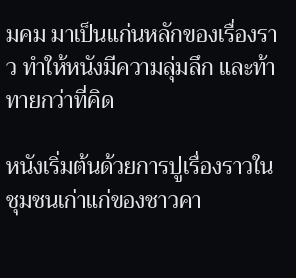มคม มาเป็นแก่นหลักของเรื่องราว ทำให้หนังมีความลุ่มลึก และท้าทายกว่าที่คิด

หนังเริ่มต้นด้วยการปูเรื่องราวในชุมชนเก่าแก่ของชาวคา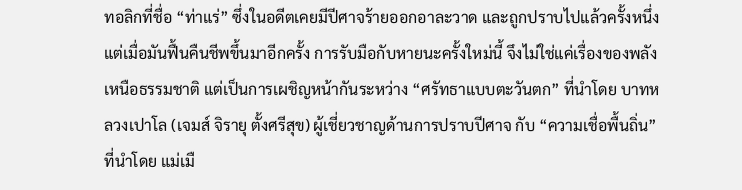ทอลิกที่ชื่อ “ท่าแร่” ซึ่งในอดีตเคยมีปีศาจร้ายออกอาละวาด และถูกปราบไปแล้วครั้งหนึ่ง แต่เมื่อมันฟื้นคืนชีพขึ้นมาอีกครั้ง การรับมือกับหายนะครั้งใหม่นี้ จึงไม่ใช่แค่เรื่องของพลังเหนือธรรมชาติ แต่เป็นการเผชิญหน้ากันระหว่าง “ศรัทธาแบบตะวันตก” ที่นำโดย บาทหลวงเปาโล (เจมส์ จิรายุ ตั้งศรีสุข) ผู้เชี่ยวชาญด้านการปราบปีศาจ กับ “ความเชื่อพื้นถิ่น” ที่นำโดย แม่เมื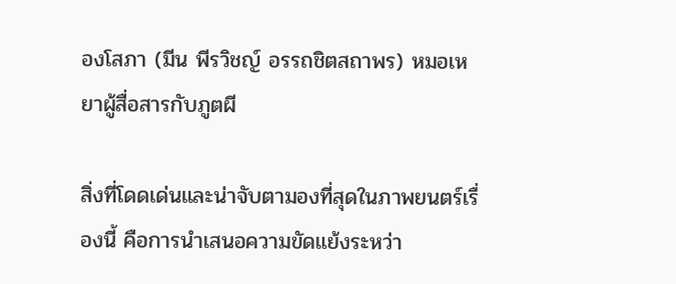องโสภา (มีน พีรวิชญ์ อรรถชิตสถาพร) หมอเหยาผู้สื่อสารกับภูตผี

สิ่งที่โดดเด่นและน่าจับตามองที่สุดในภาพยนตร์เรื่องนี้ คือการนำเสนอความขัดแย้งระหว่า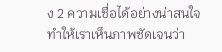ง 2 ความเชื่อได้อย่างน่าสนใจ ทำให้เราเห็นภาพชัดเจนว่า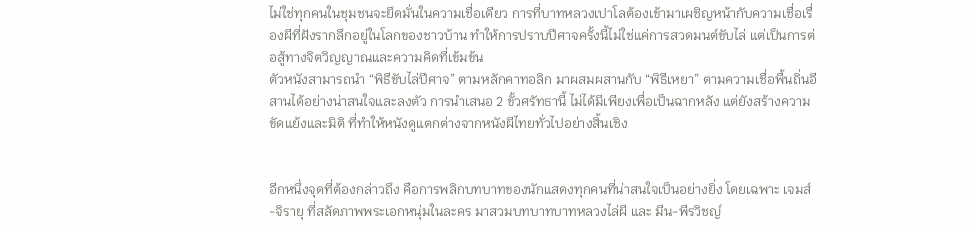ไม่ใช่ทุกคนในชุมชนจะยึดมั่นในความเชื่อเดียว การที่บาทหลวงเปาโลต้องเข้ามาเผชิญหน้ากับความเชื่อเรื่องผีที่ฝังรากลึกอยู่ในโลกของชาวบ้าน ทำให้การปราบปีศาจครั้งนี้ไม่ใช่แค่การสวดมนต์ขับไล่ แต่เป็นการต่อสู้ทางจิตวิญญาณและความคิดที่เข้มข้น
ตัวหนังสามารถนำ “พิธีขับไล่ปีศาจ” ตามหลักคาทอลิก มาผสมผสานกับ “พิธีเหยา” ตามความเชื่อพื้นถิ่นอีสานได้อย่างน่าสนใจและลงตัว การนำเสนอ 2 ขั้วศรัทธานี้ ไม่ได้มีเพียงเพื่อเป็นฉากหลัง แต่ยังสร้างความขัดแย้งและมิติ ที่ทำให้หนังดูแตกต่างจากหนังผีไทยทั่วไปอย่างสิ้นเชิง


อีกหนึ่งจุดที่ต้องกล่าวถึง คือการพลิกบทบาทของนักแสดงทุกคนที่น่าสนใจเป็นอย่างยิ่ง โดยเฉพาะ เจมส์-จิรายุ ที่สลัดภาพพระเอกหนุ่มในละคร มาสวมบทบาทบาทหลวงไล่ผี และ มีน-พีรวิชญ์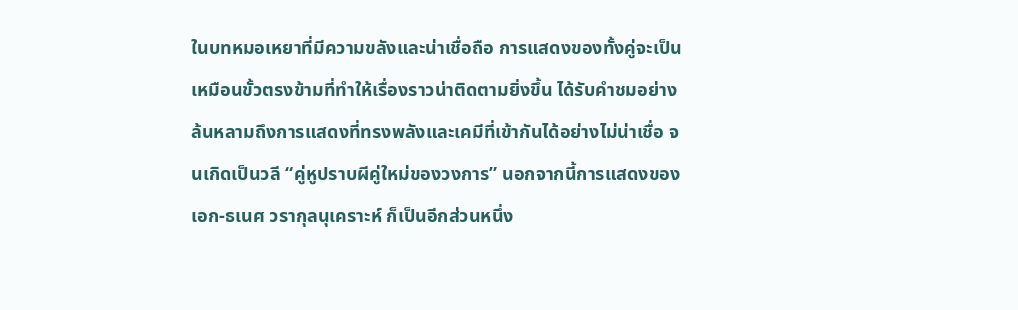ในบทหมอเหยาที่มีความขลังและน่าเชื่อถือ การแสดงของทั้งคู่จะเป็นเหมือนขั้วตรงข้ามที่ทำให้เรื่องราวน่าติดตามยิ่งขึ้น ได้รับคำชมอย่างล้นหลามถึงการแสดงที่ทรงพลังและเคมีที่เข้ากันได้อย่างไม่น่าเชื่อ จนเกิดเป็นวลี “คู่หูปราบผีคู่ใหม่ของวงการ” นอกจากนี้การแสดงของ เอก-ธเนศ วรากุลนุเคราะห์ ก็เป็นอีกส่วนหนึ่ง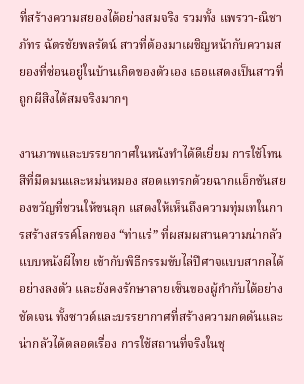ที่สร้างความสยองได้อย่างสมจริง รวมทั้ง แพรวา-ณิชาภัทร ฉัตรชัยพลรัตน์ สาวที่ต้องมาเผชิญหน้ากับความสยองที่ซ่อนอยู่ในบ้านเกิดของตัวเอง เธอแสดงเป็นสาวที่ถูกผีสิงได้สมจริงมากๆ

งานภาพและบรรยากาศในหนังทำได้ดีเยี่ยม การใช้โทนสีที่มืดมนและหม่นหมอง สอดแทรกด้วยฉากแอ็กชันสยองขวัญที่ชวนให้ขนลุก แสดงให้เห็นถึงความทุ่มเทในการสร้างสรรค์โลกของ “ท่าแร่” ที่ผสมผสานความน่ากลัวแบบหนังผีไทย เข้ากับพิธีกรรมขับไล่ปีศาจแบบสากลได้อย่างลงตัว และยังคงรักษาลายเซ็นของผู้กำกับได้อย่างชัดเจน ทั้งซาวด์และบรรยากาศที่สร้างความกดดันและน่ากลัวได้ตลอดเรื่อง การใช้สถานที่จริงในชุ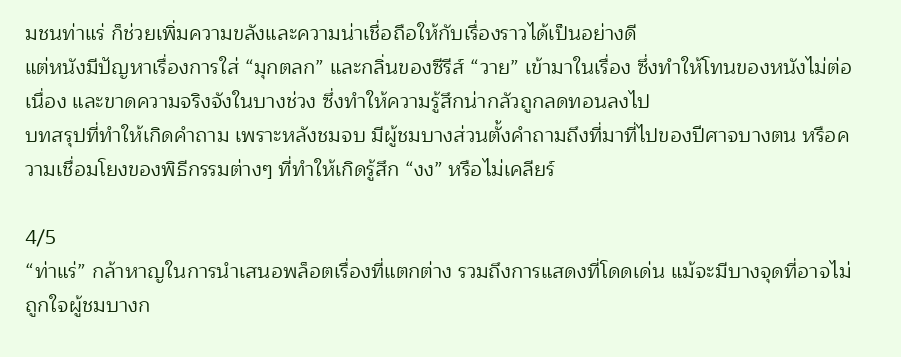มชนท่าแร่ ก็ช่วยเพิ่มความขลังและความน่าเชื่อถือให้กับเรื่องราวได้เป็นอย่างดี
แต่หนังมีปัญหาเรื่องการใส่ “มุกตลก” และกลิ่นของซีรีส์ “วาย” เข้ามาในเรื่อง ซึ่งทำให้โทนของหนังไม่ต่อเนื่อง และขาดความจริงจังในบางช่วง ซึ่งทำให้ความรู้สึกน่ากลัวถูกลดทอนลงไป
บทสรุปที่ทำให้เกิดคำถาม เพราะหลังชมจบ มีผู้ชมบางส่วนตั้งคำถามถึงที่มาที่ไปของปีศาจบางตน หรือความเชื่อมโยงของพิธีกรรมต่างๆ ที่ทำให้เกิดรู้สึก “งง” หรือไม่เคลียร์

4/5
“ท่าแร่” กล้าหาญในการนำเสนอพล็อตเรื่องที่แตกต่าง รวมถึงการแสดงที่โดดเด่น แม้จะมีบางจุดที่อาจไม่ถูกใจผู้ชมบางก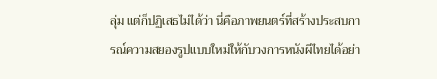ลุ่ม แต่ก็ปฏิเสธไม่ได้ว่า นี่คือภาพยนตร์ที่สร้างประสบการณ์ความสยองรูปแบบใหม่ให้กับวงการหนังผีไทยได้อย่า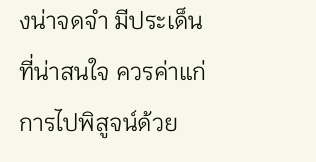งน่าจดจำ มีประเด็นที่น่าสนใจ ควรค่าแก่การไปพิสูจน์ด้วย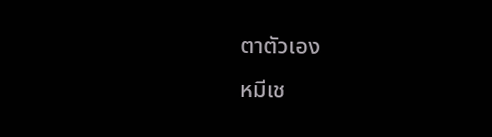ตาตัวเอง
หมีเช